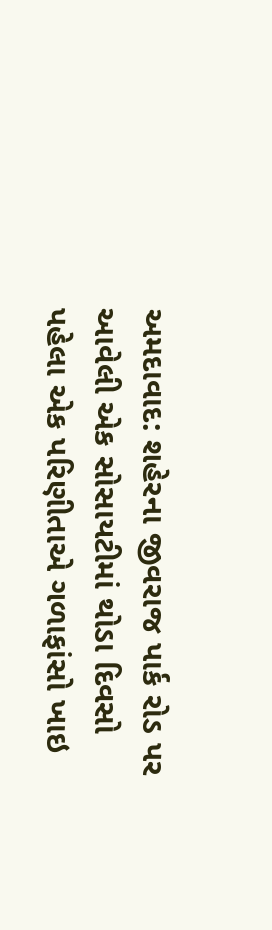અમદાવાદ: શહેરના જીવરાજ પાર્ક રોડ પર આવેલી એક સોસાયટીમાં થોડા દિવસો પહેલા એક પરિણીતાએ ગળાફાંસો ખાઇ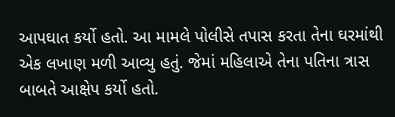આપઘાત કર્યો હતો. આ મામલે પોલીસે તપાસ કરતા તેના ઘરમાંથી એક લખાણ મળી આવ્યુ હતું. જેમાં મહિલાએ તેના પતિના ત્રાસ બાબતે આક્ષેપ કર્યો હતો.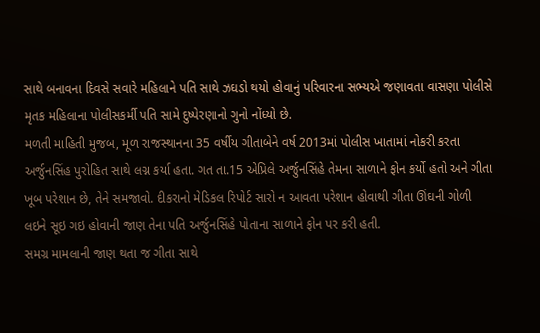સાથે બનાવના દિવસે સવારે મહિલાને પતિ સાથે ઝઘડો થયો હોવાનું પરિવારના સભ્યએ જણાવતા વાસણા પોલીસે મૃતક મહિલાના પોલીસકર્મી પતિ સામે દુષ્પેરણાનો ગુનો નોંધ્યો છે.
મળતી માહિતી મુજબ, મૂળ રાજસ્થાનના 35 વર્ષીય ગીતાબેને વર્ષ 2013માં પોલીસ ખાતામાં નોકરી કરતા અર્જુનસિંહ પુરોહિત સાથે લગ્ન કર્યા હતા. ગત તા.15 એપ્રિલે અર્જુનસિંહે તેમના સાળાને ફોન કર્યો હતો અને ગીતા ખૂબ પરેશાન છે, તેને સમજાવો. દીકરાનો મેડિકલ રિપોર્ટ સારો ન આવતા પરેશાન હોવાથી ગીતા ઊંઘની ગોળી લઇને સૂઇ ગઇ હોવાની જાણ તેના પતિ અર્જુનસિંહે પોતાના સાળાને ફોન પર કરી હતી.
સમગ્ર મામલાની જાણ થતા જ ગીતા સાથે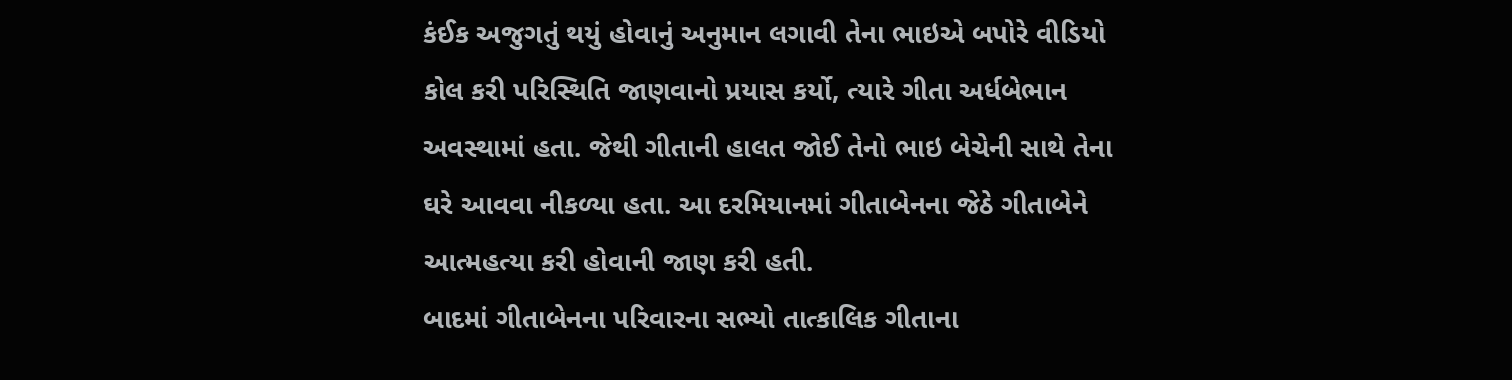કંઈક અજુગતું થયું હોવાનું અનુમાન લગાવી તેના ભાઇએ બપોરે વીડિયો કોલ કરી પરિસ્થિતિ જાણવાનો પ્રયાસ કર્યો, ત્યારે ગીતા અર્ધબેભાન અવસ્થામાં હતા. જેથી ગીતાની હાલત જોઈ તેનો ભાઇ બેચેની સાથે તેના ઘરે આવવા નીકળ્યા હતા. આ દરમિયાનમાં ગીતાબેનના જેઠે ગીતાબેને આત્મહત્યા કરી હોવાની જાણ કરી હતી.
બાદમાં ગીતાબેનના પરિવારના સભ્યો તાત્કાલિક ગીતાના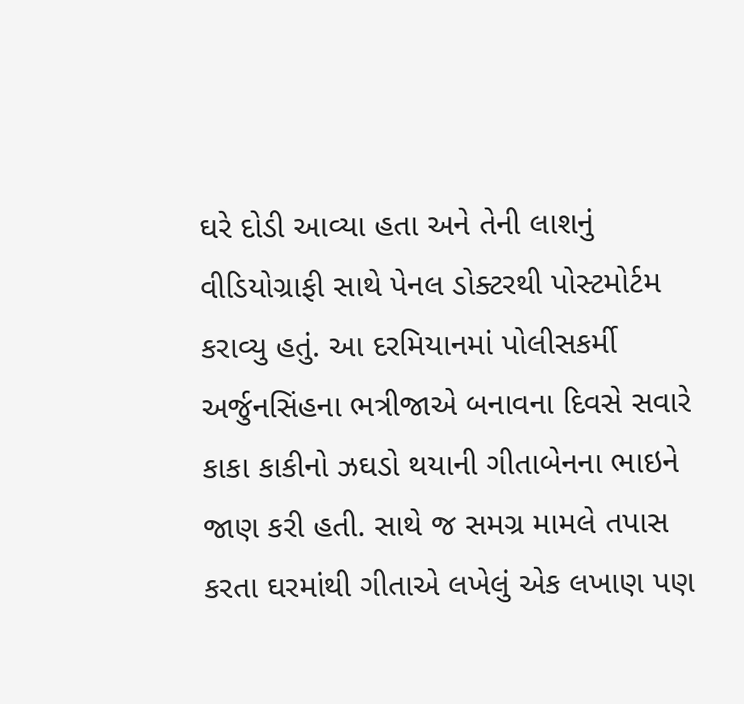ઘરે દોડી આવ્યા હતા અને તેની લાશનું વીડિયોગ્રાફી સાથે પેનલ ડોક્ટરથી પોસ્ટમોર્ટમ કરાવ્યુ હતું. આ દરમિયાનમાં પોલીસકર્મી અર્જુનસિંહના ભત્રીજાએ બનાવના દિવસે સવારે કાકા કાકીનો ઝઘડો થયાની ગીતાબેનના ભાઇને જાણ કરી હતી. સાથે જ સમગ્ર મામલે તપાસ કરતા ઘરમાંથી ગીતાએ લખેલું એક લખાણ પણ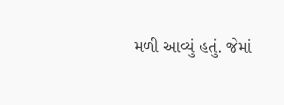મળી આવ્યું હતું. જેમાં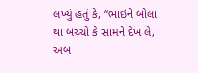લખ્યું હતું કે, “ભાઇને બોલા થા બચ્ચો કે સામને દેખ લે, અબ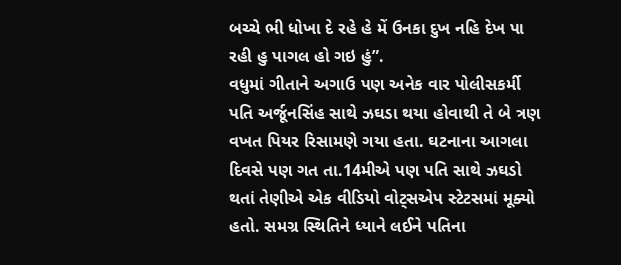બચ્ચે ભી ધોખા દે રહે હે મેં ઉનકા દુખ નહિ દેખ પા રહી હુ પાગલ હો ગઇ હું”.
વધુમાં ગીતાને અગાઉ પણ અનેક વાર પોલીસકર્મી પતિ અર્જૂનસિંહ સાથે ઝઘડા થયા હોવાથી તે બે ત્રણ વખત પિયર રિસામણે ગયા હતા. ઘટનાના આગલા દિવસે પણ ગત તા.14મીએ પણ પતિ સાથે ઝઘડો થતાં તેણીએ એક વીડિયો વોટ્સએપ સ્ટેટસમાં મૂક્યો હતો. સમગ્ર સ્થિતિને ધ્યાને લઈને પતિના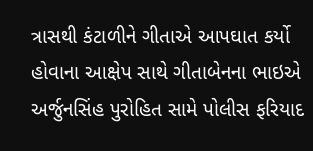ત્રાસથી કંટાળીને ગીતાએ આપઘાત કર્યો હોવાના આક્ષેપ સાથે ગીતાબેનના ભાઇએ અર્જુનસિંહ પુરોહિત સામે પોલીસ ફરિયાદ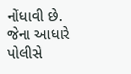નોંધાવી છે. જેના આધારે પોલીસે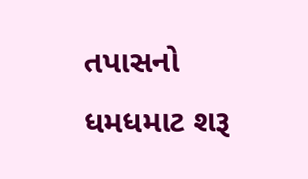તપાસનો ધમધમાટ શરૂ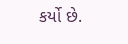કર્યો છે.